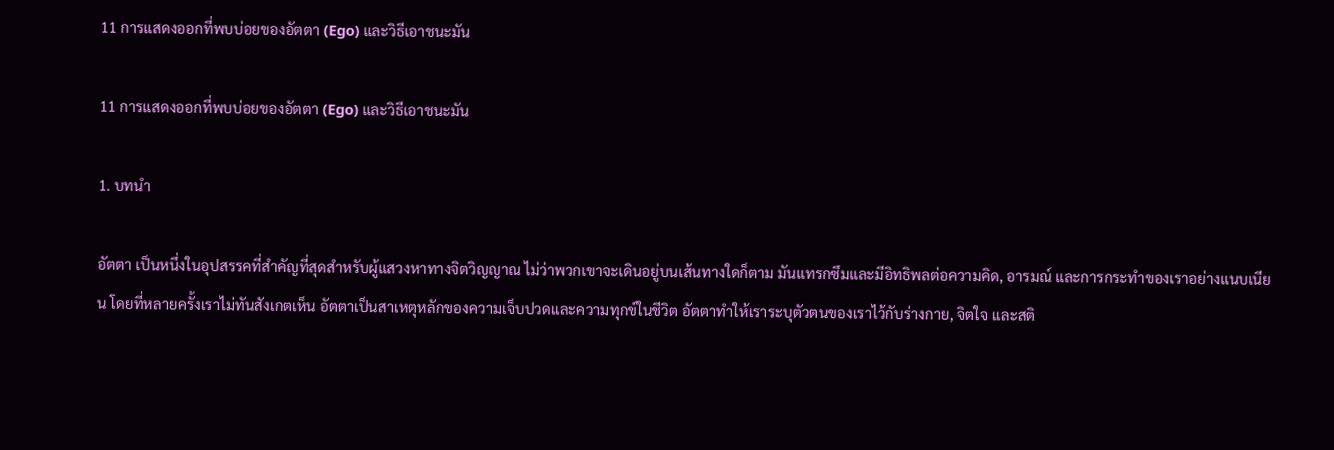11 การแสดงออกที่พบบ่อยของอัตตา (Ego) และวิธีเอาชนะมัน

11 การแสดงออกที่พบบ่อยของอัตตา (Ego) และวิธีเอาชนะมัน

1. บทนำ

อัตตา เป็นหนึ่งในอุปสรรคที่สำคัญที่สุดสำหรับผู้แสวงหาทางจิตวิญญาณ ไม่ว่าพวกเขาจะเดินอยู่บนเส้นทางใดก็ตาม มันแทรกซึมและมีอิทธิพลต่อความคิด, อารมณ์ และการกระทำของเราอย่างแนบเนียน โดยที่หลายครั้งเราไม่ทันสังเกตเห็น อัตตาเป็นสาเหตุหลักของความเจ็บปวดและความทุกข์ในชีวิต อัตตาทำให้เราระบุตัวตนของเราไว้กับร่างกาย, จิตใจ และสติ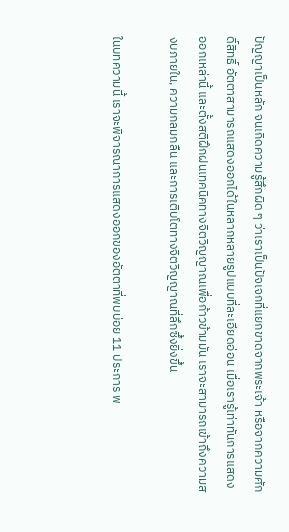ปัญญาเป็นหลัก จนเกิดความรู้สึกผิด ๆ ว่าเราเป็นปัจเจกที่แยกขาดจากพระเจ้า หรือจากความศักดิ์สิทธิ์ อัตตาสามารถแสดงออกได้ในหลากหลายรูปแบบที่ละเอียดอ่อน เมื่อเรารู้เท่าทันการแสดงออกเหล่านี้ และตั้งสติฝึกฝนเทคนิคทางจิตวิญญาณเพื่อก้าวข้ามมัน เราจะสามารถเข้าถึงความสงบภายใน, ความกลมกลืน และการเติบโตทางจิตวิญญาณที่ลึกซึ้งยิ่งขึ้น

ในบทความนี้ เราจะพิจารณาการแสดงออกของอัตตาที่พบบ่อย 11 ประการ พ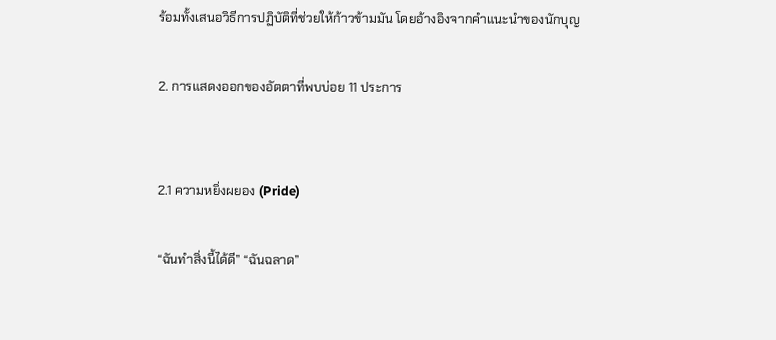ร้อมทั้งเสนอวิธีการปฏิบัติที่ช่วยให้ก้าวข้ามมัน โดยอ้างอิงจากคำแนะนำของนักบุญ

2. การแสดงออกของอัตตาที่พบบ่อย 11 ประการ


2.1 ความหยิ่งผยอง (Pride)

“ฉันทำสิ่งนี้ได้ดี” “ฉันฉลาด”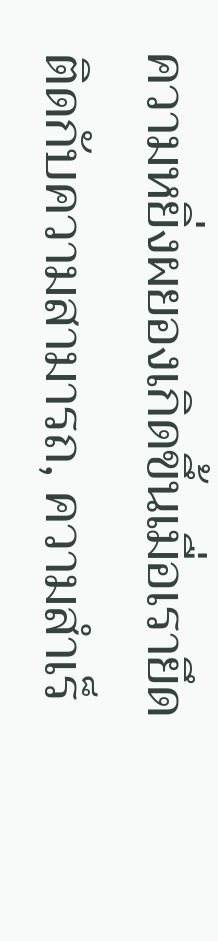ความหยิ่งผยองเกิดขึ้นเมื่อเรายึดติดกับความสามารถ, ความสำเร็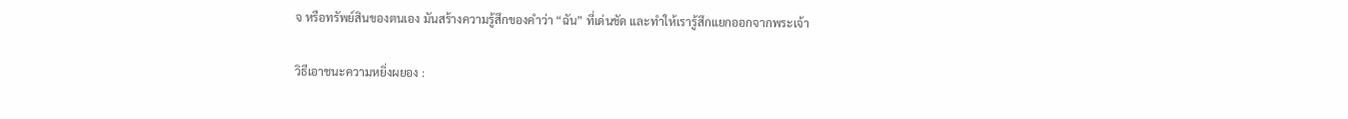จ หรือทรัพย์สินของตนเอง มันสร้างความรู้สึกของคำว่า “ฉัน” ที่เด่นชัด และทำให้เรารู้สึกแยกออกจากพระเจ้า

วิธีเอาชนะความหยิ่งผยอง :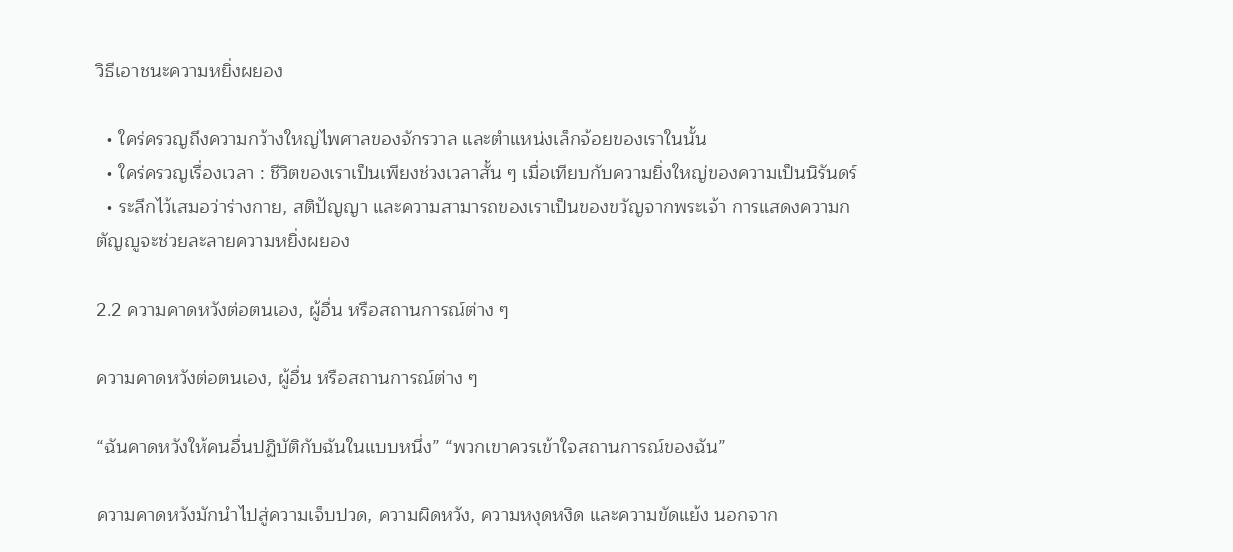วิธีเอาชนะความหยิ่งผยอง

  • ใคร่ครวญถึงความกว้างใหญ่ไพศาลของจักรวาล และตำแหน่งเล็กจ้อยของเราในนั้น
  • ใคร่ครวญเรื่องเวลา : ชีวิตของเราเป็นเพียงช่วงเวลาสั้น ๆ เมื่อเทียบกับความยิ่งใหญ่ของความเป็นนิรันดร์
  • ระลึกไว้เสมอว่าร่างกาย, สติปัญญา และความสามารถของเราเป็นของขวัญจากพระเจ้า การแสดงความกตัญญูจะช่วยละลายความหยิ่งผยอง

2.2 ความคาดหวังต่อตนเอง, ผู้อื่น หรือสถานการณ์ต่าง ๆ

ความคาดหวังต่อตนเอง, ผู้อื่น หรือสถานการณ์ต่าง ๆ

“ฉันคาดหวังให้คนอื่นปฏิบัติกับฉันในแบบหนึ่ง” “พวกเขาควรเข้าใจสถานการณ์ของฉัน”

ความคาดหวังมักนำไปสู่ความเจ็บปวด, ความผิดหวัง, ความหงุดหงิด และความขัดแย้ง นอกจาก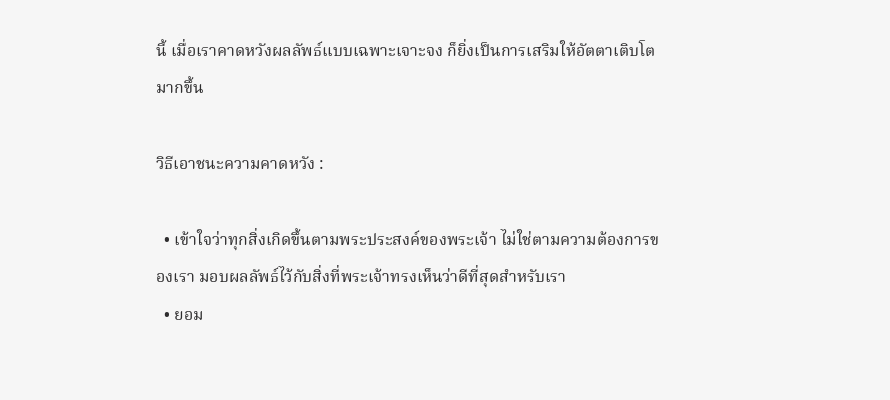นี้ เมื่อเราคาดหวังผลลัพธ์แบบเฉพาะเจาะจง ก็ยิ่งเป็นการเสริมให้อัตตาเติบโตมากขึ้น

วิธีเอาชนะความคาดหวัง :

  • เข้าใจว่าทุกสิ่งเกิดขึ้นตามพระประสงค์ของพระเจ้า ไม่ใช่ตามความต้องการของเรา มอบผลลัพธ์ไว้กับสิ่งที่พระเจ้าทรงเห็นว่าดีที่สุดสำหรับเรา
  • ยอม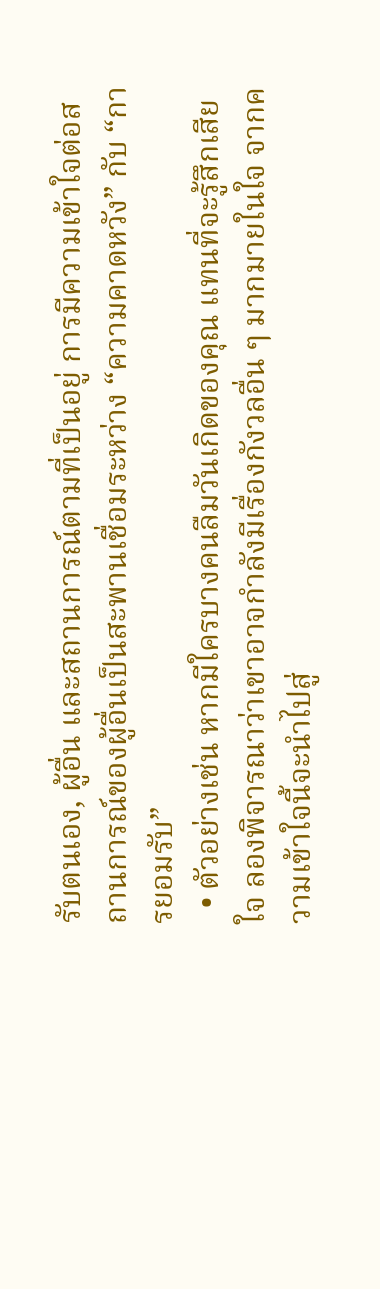รับตนเอง, ผู้อื่น และสถานการณ์ตามที่เป็นอยู่ การมีความเข้าใจต่อสถานการณ์ของผู้อื่นเป็นสะพานเชื่อมระหว่าง “ความคาดหวัง” กับ “การยอมรับ”
  • ตัวอย่างเช่น หากมีใครบางคนลืมวันเกิดของคุณ แทนที่จะรู้สึกเสียใจ ลองพิจารณาว่าเขาอาจกำลังมีเรื่องกังวลอื่น ๆ มากมายในใจ จากความเข้าใจนี้จะนำไปสู่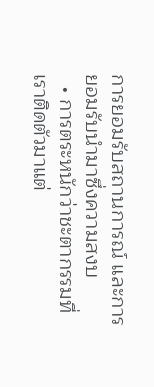การยอมรับสถานการณ์ และการยอมรับนำมาซึ่งความสงบ
  • การตระหนักว่าชะตากรรมที่เราติดตัวมาแต่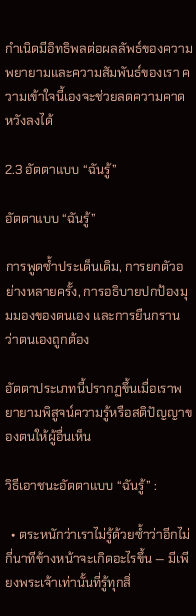กำเนิดมีอิทธิพลต่อผลลัพธ์ของความพยายามและความสัมพันธ์ของเรา ความเข้าใจนี้เองจะช่วยลดความคาดหวังลงได้

2.3 อัตตาแบบ “ฉันรู้”

อัตตาแบบ “ฉันรู้”

การพูดซ้ำประเด็นเดิม, การยกตัวอย่างหลายครั้ง, การอธิบายปกป้องมุมมองของตนเอง และการยืนกรานว่าตนเองถูกต้อง

อัตตาประเภทนี้ปรากฏขึ้นเมื่อเราพยายามพิสูจน์ความรู้หรือสติปัญญาของตนให้ผู้อื่นเห็น

วิธีเอาชนะอัตตาแบบ “ฉันรู้” :

  • ตระหนักว่าเราไม่รู้ด้วยซ้ำว่าอีกไม่กี่นาทีข้างหน้าจะเกิดอะไรขึ้น — มีเพียงพระเจ้าเท่านั้นที่รู้ทุกสิ่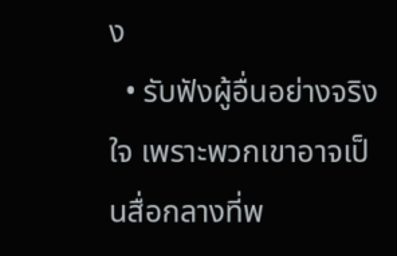ง
  • รับฟังผู้อื่นอย่างจริงใจ เพราะพวกเขาอาจเป็นสื่อกลางที่พ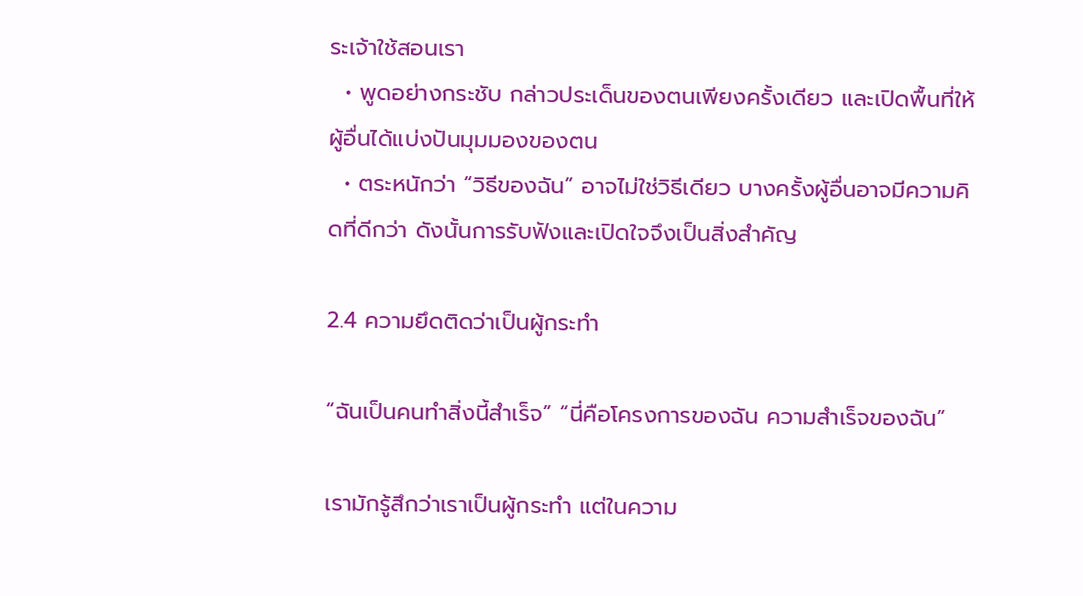ระเจ้าใช้สอนเรา
  • พูดอย่างกระชับ กล่าวประเด็นของตนเพียงครั้งเดียว และเปิดพื้นที่ให้ผู้อื่นได้แบ่งปันมุมมองของตน
  • ตระหนักว่า “วิธีของฉัน” อาจไม่ใช่วิธีเดียว บางครั้งผู้อื่นอาจมีความคิดที่ดีกว่า ดังนั้นการรับฟังและเปิดใจจึงเป็นสิ่งสำคัญ

2.4 ความยึดติดว่าเป็นผู้กระทำ

“ฉันเป็นคนทำสิ่งนี้สำเร็จ” “นี่คือโครงการของฉัน ความสำเร็จของฉัน”

เรามักรู้สึกว่าเราเป็นผู้กระทำ แต่ในความ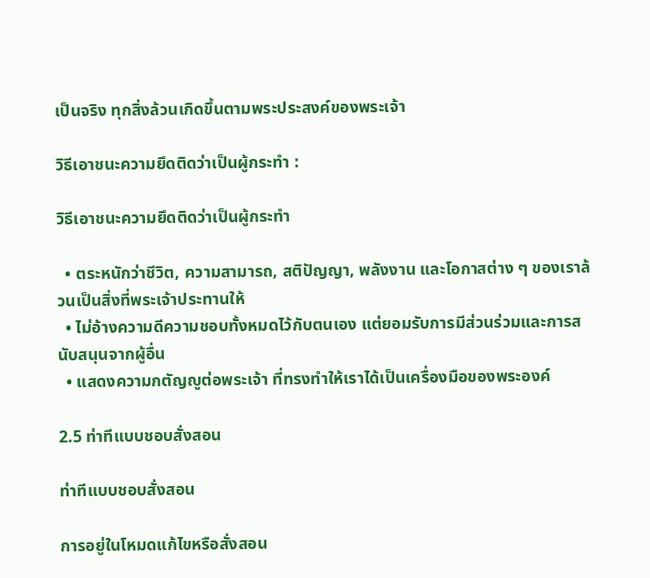เป็นจริง ทุกสิ่งล้วนเกิดขึ้นตามพระประสงค์ของพระเจ้า

วิธีเอาชนะความยึดติดว่าเป็นผู้กระทำ :

วิธีเอาชนะความยึดติดว่าเป็นผู้กระทำ

  • ตระหนักว่าชีวิต, ความสามารถ, สติปัญญา, พลังงาน และโอกาสต่าง ๆ ของเราล้วนเป็นสิ่งที่พระเจ้าประทานให้
  • ไม่อ้างความดีความชอบทั้งหมดไว้กับตนเอง แต่ยอมรับการมีส่วนร่วมและการสนับสนุนจากผู้อื่น
  • แสดงความกตัญญูต่อพระเจ้า ที่ทรงทำให้เราได้เป็นเครื่องมือของพระองค์

2.5 ท่าทีแบบชอบสั่งสอน

ท่าทีแบบชอบสั่งสอน

การอยู่ในโหมดแก้ไขหรือสั่งสอน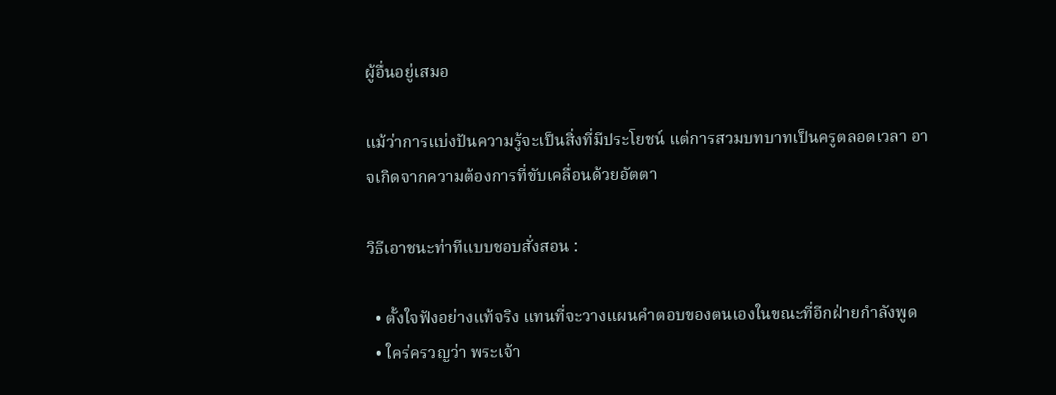ผู้อื่นอยู่เสมอ

แม้ว่าการแบ่งปันความรู้จะเป็นสิ่งที่มีประโยชน์ แต่การสวมบทบาทเป็นครูตลอดเวลา อาจเกิดจากความต้องการที่ขับเคลื่อนด้วยอัตตา

วิธีเอาชนะท่าทีแบบชอบสั่งสอน :

  • ตั้งใจฟังอย่างแท้จริง แทนที่จะวางแผนคำตอบของตนเองในขณะที่อีกฝ่ายกำลังพูด
  • ใคร่ครวญว่า พระเจ้า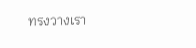ทรงวางเรา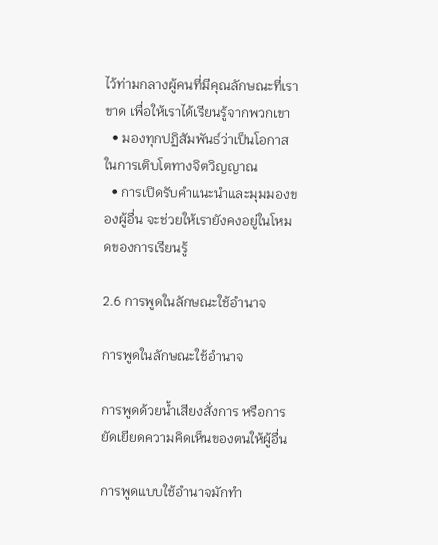ไว้ท่ามกลางผู้คนที่มีคุณลักษณะที่เราขาด เพื่อให้เราได้เรียนรู้จากพวกเขา
  • มองทุกปฏิสัมพันธ์ว่าเป็นโอกาสในการเติบโตทางจิตวิญญาณ
  • การเปิดรับคำแนะนำและมุมมองของผู้อื่น จะช่วยให้เรายังคงอยู่ในโหมดของการเรียนรู้

2.6 การพูดในลักษณะใช้อำนาจ

การพูดในลักษณะใช้อำนาจ

การพูดด้วยน้ำเสียงสั่งการ หรือการยัดเยียดความคิดเห็นของตนให้ผู้อื่น

การพูดแบบใช้อำนาจมักทำ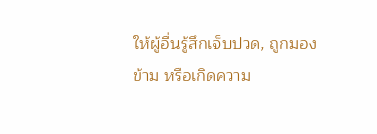ให้ผู้อื่นรู้สึกเจ็บปวด, ถูกมองข้าม หรือเกิดความ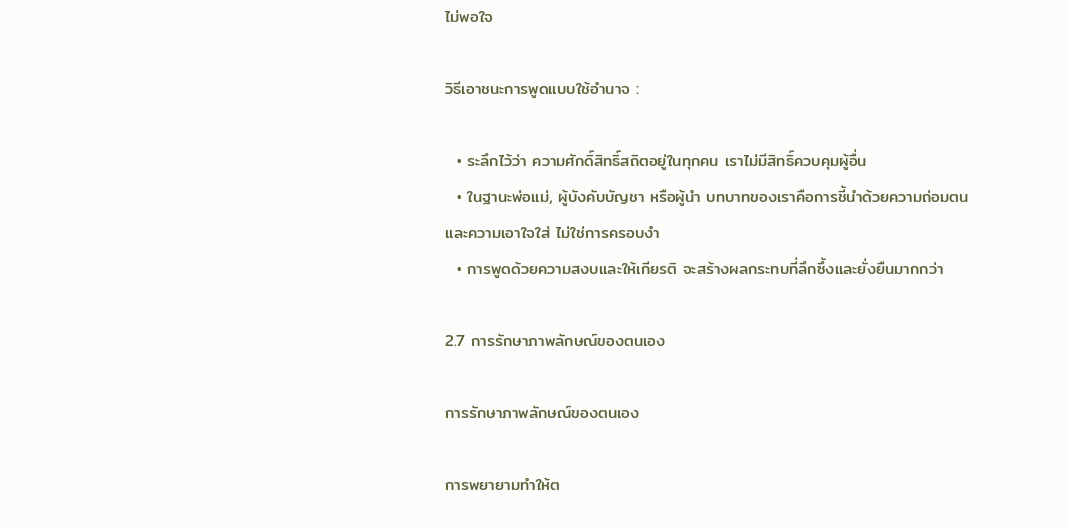ไม่พอใจ

วิธีเอาชนะการพูดแบบใช้อำนาจ :

  • ระลึกไว้ว่า ความศักดิ์สิทธิ์สถิตอยู่ในทุกคน เราไม่มีสิทธิ์ควบคุมผู้อื่น
  • ในฐานะพ่อแม่, ผู้บังคับบัญชา หรือผู้นำ บทบาทของเราคือการชี้นำด้วยความถ่อมตนและความเอาใจใส่ ไม่ใช่การครอบงำ
  • การพูดด้วยความสงบและให้เกียรติ จะสร้างผลกระทบที่ลึกซึ้งและยั่งยืนมากกว่า

2.7 การรักษาภาพลักษณ์ของตนเอง

การรักษาภาพลักษณ์ของตนเอง

การพยายามทำให้ต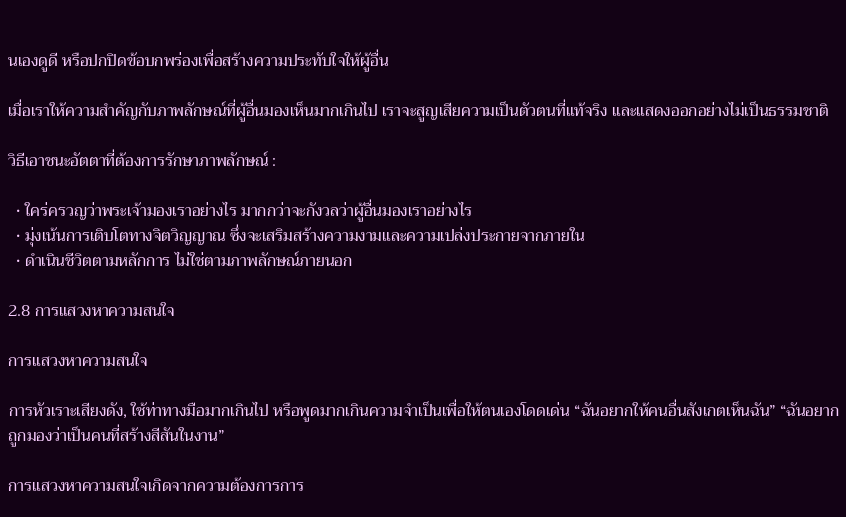นเองดูดี หรือปกปิดข้อบกพร่องเพื่อสร้างความประทับใจให้ผู้อื่น

เมื่อเราให้ความสำคัญกับภาพลักษณ์ที่ผู้อื่นมองเห็นมากเกินไป เราจะสูญเสียความเป็นตัวตนที่แท้จริง และแสดงออกอย่างไม่เป็นธรรมชาติ

วิธีเอาชนะอัตตาที่ต้องการรักษาภาพลักษณ์ :

  • ใคร่ครวญว่าพระเจ้ามองเราอย่างไร มากกว่าจะกังวลว่าผู้อื่นมองเราอย่างไร
  • มุ่งเน้นการเติบโตทางจิตวิญญาณ ซึ่งจะเสริมสร้างความงามและความเปล่งประกายจากภายใน
  • ดำเนินชีวิตตามหลักการ ไม่ใช่ตามภาพลักษณ์ภายนอก

2.8 การแสวงหาความสนใจ

การแสวงหาความสนใจ

การหัวเราะเสียงดัง, ใช้ท่าทางมือมากเกินไป หรือพูดมากเกินความจำเป็นเพื่อให้ตนเองโดดเด่น “ฉันอยากให้คนอื่นสังเกตเห็นฉัน” “ฉันอยากถูกมองว่าเป็นคนที่สร้างสีสันในงาน”

การแสวงหาความสนใจเกิดจากความต้องการการ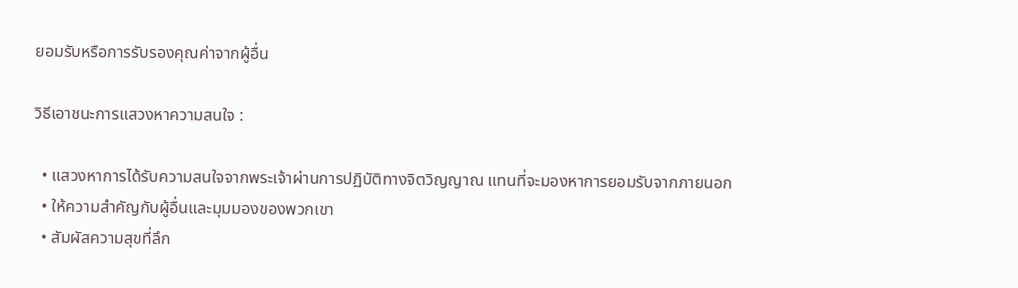ยอมรับหรือการรับรองคุณค่าจากผู้อื่น

วิธีเอาชนะการแสวงหาความสนใจ :

  • แสวงหาการได้รับความสนใจจากพระเจ้าผ่านการปฏิบัติทางจิตวิญญาณ แทนที่จะมองหาการยอมรับจากภายนอก
  • ให้ความสำคัญกับผู้อื่นและมุมมองของพวกเขา
  • สัมผัสความสุขที่ลึก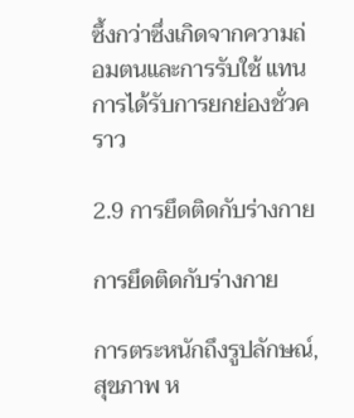ซึ้งกว่าซึ่งเกิดจากความถ่อมตนและการรับใช้ แทนการได้รับการยกย่องชั่วคราว

2.9 การยึดติดกับร่างกาย

การยึดติดกับร่างกาย

การตระหนักถึงรูปลักษณ์, สุขภาพ ห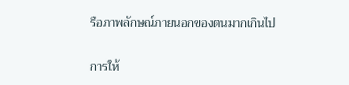รือภาพลักษณ์ภายนอกของตนมากเกินไป

การให้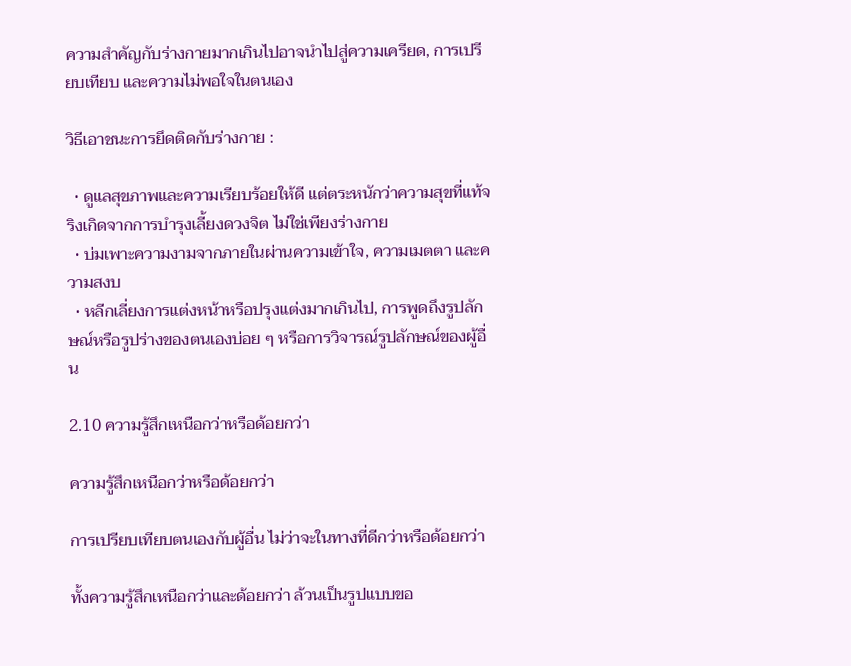ความสำคัญกับร่างกายมากเกินไปอาจนำไปสู่ความเครียด, การเปรียบเทียบ และความไม่พอใจในตนเอง

วิธีเอาชนะการยึดติดกับร่างกาย :

  • ดูแลสุขภาพและความเรียบร้อยให้ดี แต่ตระหนักว่าความสุขที่แท้จริงเกิดจากการบำรุงเลี้ยงดวงจิต ไม่ใช่เพียงร่างกาย
  • บ่มเพาะความงามจากภายในผ่านความเข้าใจ, ความเมตตา และความสงบ
  • หลีกเลี่ยงการแต่งหน้าหรือปรุงแต่งมากเกินไป, การพูดถึงรูปลักษณ์หรือรูปร่างของตนเองบ่อย ๆ หรือการวิจารณ์รูปลักษณ์ของผู้อื่น

2.10 ความรู้สึกเหนือกว่าหรือด้อยกว่า

ความรู้สึกเหนือกว่าหรือด้อยกว่า

การเปรียบเทียบตนเองกับผู้อื่น ไม่ว่าจะในทางที่ดีกว่าหรือด้อยกว่า

ทั้งความรู้สึกเหนือกว่าและด้อยกว่า ล้วนเป็นรูปแบบขอ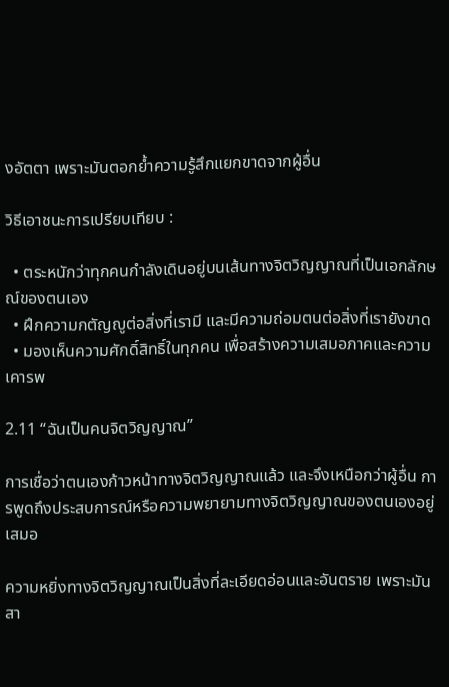งอัตตา เพราะมันตอกย้ำความรู้สึกแยกขาดจากผู้อื่น

วิธีเอาชนะการเปรียบเทียบ :

  • ตระหนักว่าทุกคนกำลังเดินอยู่บนเส้นทางจิตวิญญาณที่เป็นเอกลักษณ์ของตนเอง
  • ฝึกความกตัญญูต่อสิ่งที่เรามี และมีความถ่อมตนต่อสิ่งที่เรายังขาด
  • มองเห็นความศักดิ์สิทธิ์ในทุกคน เพื่อสร้างความเสมอภาคและความเคารพ

2.11 “ฉันเป็นคนจิตวิญญาณ”

การเชื่อว่าตนเองก้าวหน้าทางจิตวิญญาณแล้ว และจึงเหนือกว่าผู้อื่น การพูดถึงประสบการณ์หรือความพยายามทางจิตวิญญาณของตนเองอยู่เสมอ

ความหยิ่งทางจิตวิญญาณเป็นสิ่งที่ละเอียดอ่อนและอันตราย เพราะมันสา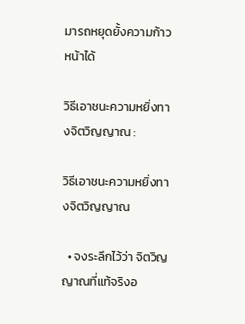มารถหยุดยั้งความก้าวหน้าได้

วิธีเอาชนะความหยิ่งทางจิตวิญญาณ :

วิธีเอาชนะความหยิ่งทางจิตวิญญาณ

  • จงระลึกไว้ว่า จิตวิญญาณที่แท้จริงอ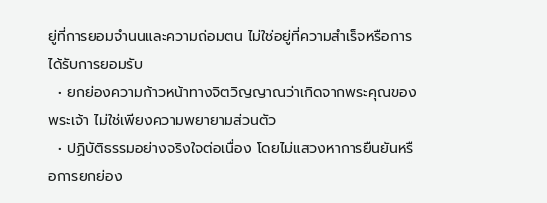ยู่ที่การยอมจำนนและความถ่อมตน ไม่ใช่อยู่ที่ความสำเร็จหรือการได้รับการยอมรับ
  • ยกย่องความก้าวหน้าทางจิตวิญญาณว่าเกิดจากพระคุณของพระเจ้า ไม่ใช่เพียงความพยายามส่วนตัว
  • ปฏิบัติธรรมอย่างจริงใจต่อเนื่อง โดยไม่แสวงหาการยืนยันหรือการยกย่อง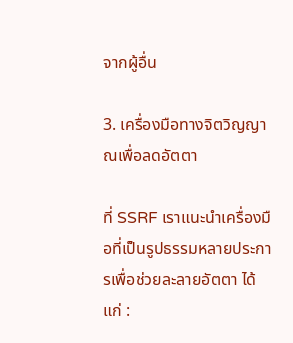จากผู้อื่น

3. เครื่องมือทางจิตวิญญาณเพื่อลดอัตตา

ที่ SSRF เราแนะนำเครื่องมือที่เป็นรูปธรรมหลายประการเพื่อช่วยละลายอัตตา ได้แก่ :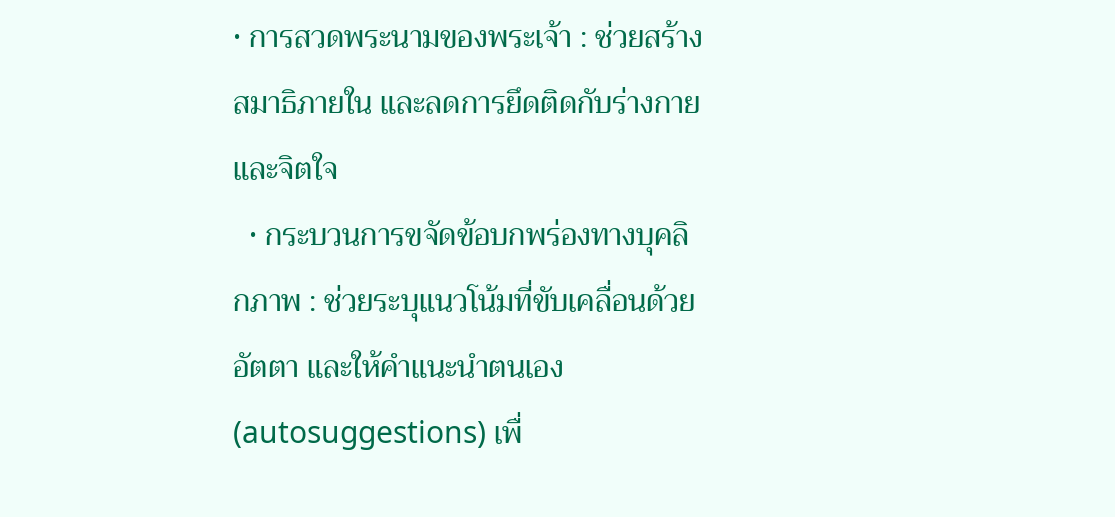• การสวดพระนามของพระเจ้า : ช่วยสร้างสมาธิภายใน และลดการยึดติดกับร่างกายและจิตใจ
  • กระบวนการขจัดข้อบกพร่องทางบุคลิกภาพ : ช่วยระบุแนวโน้มที่ขับเคลื่อนด้วยอัตตา และให้คำแนะนำตนเอง (autosuggestions) เพื่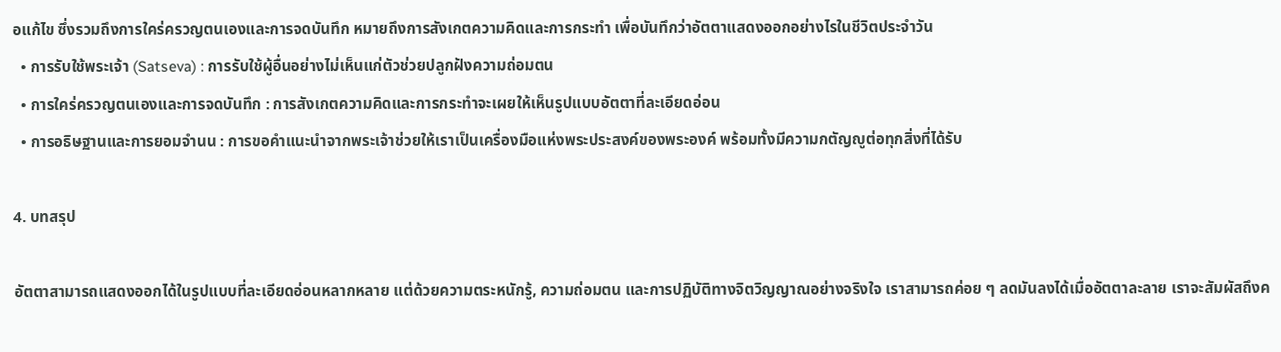อแก้ไข ซึ่งรวมถึงการใคร่ครวญตนเองและการจดบันทึก หมายถึงการสังเกตความคิดและการกระทำ เพื่อบันทึกว่าอัตตาแสดงออกอย่างไรในชีวิตประจำวัน
  • การรับใช้พระเจ้า (Satseva) : การรับใช้ผู้อื่นอย่างไม่เห็นแก่ตัวช่วยปลูกฝังความถ่อมตน
  • การใคร่ครวญตนเองและการจดบันทึก : การสังเกตความคิดและการกระทำจะเผยให้เห็นรูปแบบอัตตาที่ละเอียดอ่อน
  • การอธิษฐานและการยอมจำนน : การขอคำแนะนำจากพระเจ้าช่วยให้เราเป็นเครื่องมือแห่งพระประสงค์ของพระองค์ พร้อมทั้งมีความกตัญญูต่อทุกสิ่งที่ได้รับ

4. บทสรุป

อัตตาสามารถแสดงออกได้ในรูปแบบที่ละเอียดอ่อนหลากหลาย แต่ด้วยความตระหนักรู้, ความถ่อมตน และการปฏิบัติทางจิตวิญญาณอย่างจริงใจ เราสามารถค่อย ๆ ลดมันลงได้เมื่ออัตตาละลาย เราจะสัมผัสถึงค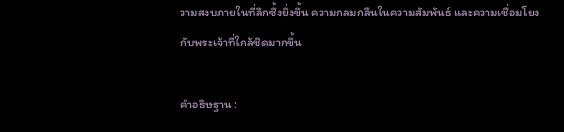วามสงบภายในที่ลึกซึ้งยิ่งขึ้น ความกลมกลืนในความสัมพันธ์ และความเชื่อมโยงกับพระเจ้าที่ใกล้ชิดมากขึ้น

คำอธิษฐาน :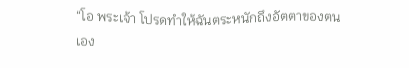“โอ พระเจ้า โปรดทำให้ฉันตระหนักถึงอัตตาของตนเอง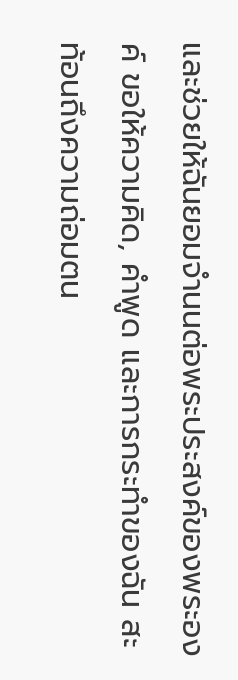และช่วยให้ฉันยอมจำนนต่อพระประสงค์ของพระองค์ ขอให้ความคิด, คำพูด และการกระทำของฉัน สะท้อนถึงความถ่อมตน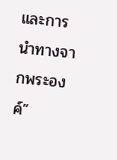และการนำทางจากพระองค์”